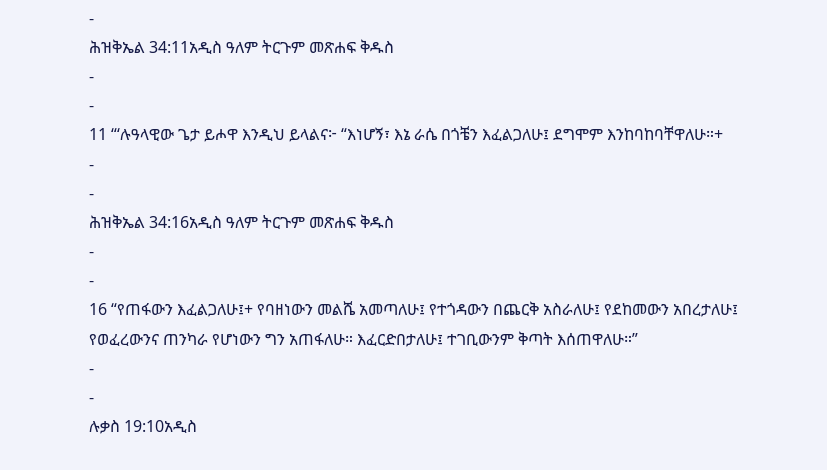-
ሕዝቅኤል 34:11አዲስ ዓለም ትርጉም መጽሐፍ ቅዱስ
-
-
11 “‘ሉዓላዊው ጌታ ይሖዋ እንዲህ ይላልና፦ “እነሆኝ፣ እኔ ራሴ በጎቼን እፈልጋለሁ፤ ደግሞም እንከባከባቸዋለሁ።+
-
-
ሕዝቅኤል 34:16አዲስ ዓለም ትርጉም መጽሐፍ ቅዱስ
-
-
16 “የጠፋውን እፈልጋለሁ፤+ የባዘነውን መልሼ አመጣለሁ፤ የተጎዳውን በጨርቅ አስራለሁ፤ የደከመውን አበረታለሁ፤ የወፈረውንና ጠንካራ የሆነውን ግን አጠፋለሁ። እፈርድበታለሁ፤ ተገቢውንም ቅጣት እሰጠዋለሁ።”
-
-
ሉቃስ 19:10አዲስ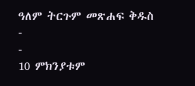ዓለም ትርጉም መጽሐፍ ቅዱስ
-
-
10 ምክንያቱም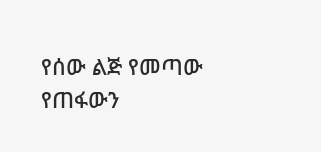የሰው ልጅ የመጣው የጠፋውን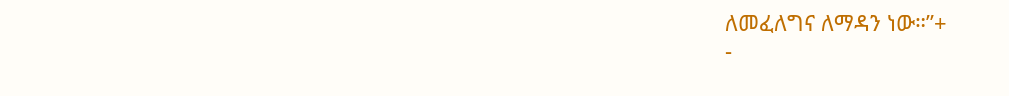ለመፈለግና ለማዳን ነው።”+
-